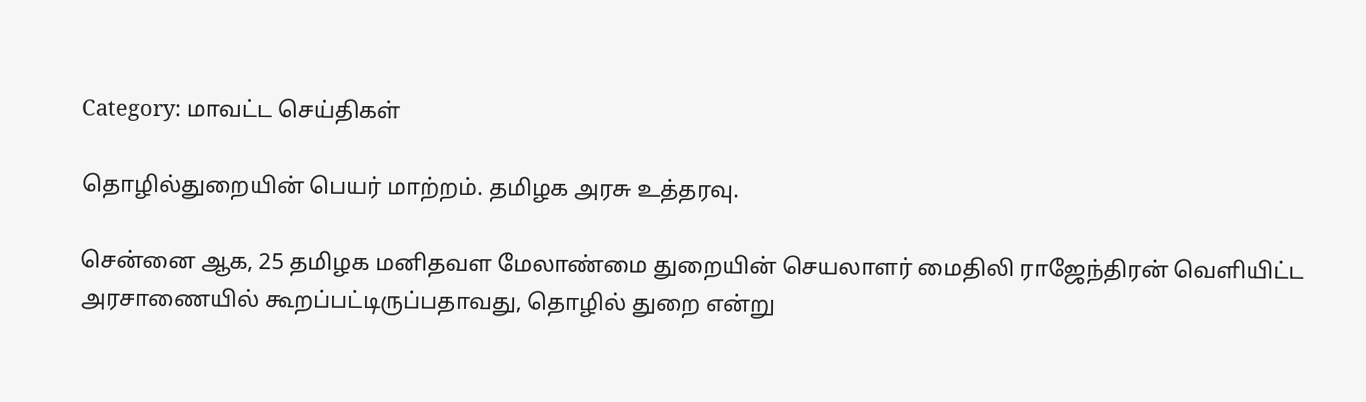Category: மாவட்ட செய்திகள்

தொழில்துறையின் பெயர் மாற்றம். தமிழக அரசு உத்தரவு.

சென்னை ஆக, 25 தமிழக மனிதவள மேலாண்மை துறையின் செயலாளர் மைதிலி ராஜேந்திரன் வெளியிட்ட அரசாணையில் கூறப்பட்டிருப்பதாவது, தொழில் துறை என்று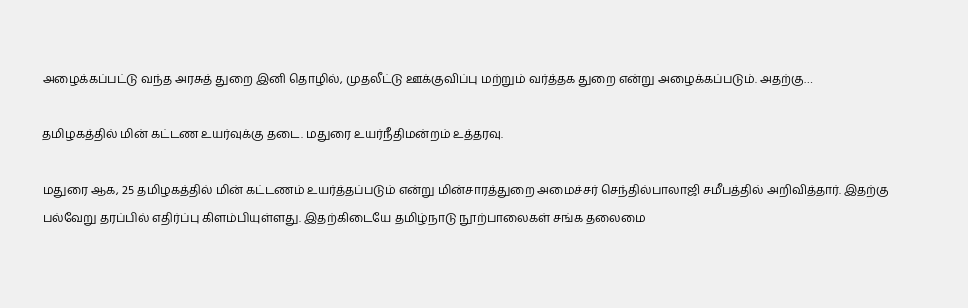அழைக்கப்பட்டு வந்த அரசுத் துறை இனி தொழில், முதலீட்டு ஊக்குவிப்பு மற்றும் வர்த்தக துறை என்று அழைக்கப்படும். அதற்கு…

தமிழகத்தில் மின் கட்டண உயர்வுக்கு தடை. மதுரை உயர்நீதிமன்றம் உத்தரவு.

மதுரை ஆக, 25 தமிழகத்தில் மின் கட்டணம் உயர்த்தப்படும் என்று மின்சாரத்துறை அமைச்சர் செந்தில்பாலாஜி சமீபத்தில் அறிவித்தார். இதற்கு பல்வேறு தரப்பில் எதிர்ப்பு கிளம்பியுள்ளது. இதற்கிடையே தமிழ்நாடு நூற்பாலைகள் சங்க தலைமை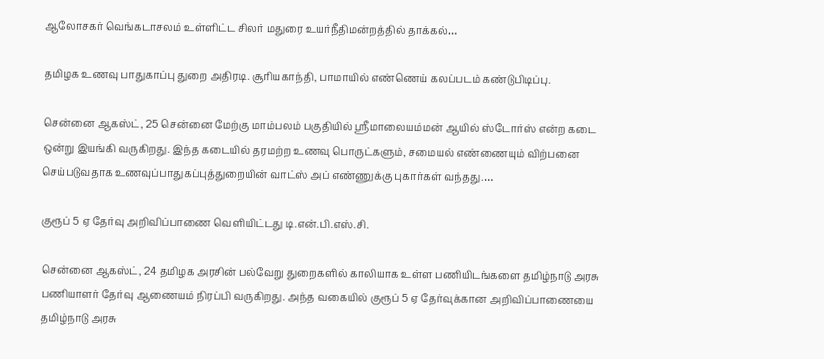ஆலோசகர் வெங்கடாசலம் உள்ளிட்ட சிலர் மதுரை உயர்நீதிமன்றத்தில் தாக்கல்…

தமிழக உணவு பாதுகாப்பு துறை அதிரடி. சூரியகாந்தி, பாமாயில் எண்ணெய் கலப்படம் கண்டுபிடிப்பு.

சென்னை ஆகஸ்ட், 25 சென்னை மேற்கு மாம்பலம் பகுதியில் ஸ்ரீமாலையம்மன் ஆயில் ஸ்டோர்ஸ் என்ற கடை ஒன்று இயங்கி வருகிறது. இந்த கடையில் தரமற்ற உணவு பொருட்களும், சமையல் எண்ணையும் விற்பனை செய்படுவதாக உணவுப்பாதுகப்புத்துறையின் வாட்ஸ் அப் எண்ணுக்கு புகார்கள் வந்தது.…

குரூப் 5 ஏ தேர்வு அறிவிப்பாணை வெளியிட்டது டி.என்.பி.எஸ்.சி.

சென்னை ஆகஸ்ட், 24 தமிழக அரசின் பல்வேறு துறைகளில் காலியாக உள்ள பணியிடங்களை தமிழ்நாடு அரசு பணியாளர் தேர்வு ஆணையம் நிரப்பி வருகிறது. அந்த வகையில் குரூப் 5 ஏ தேர்வுக்கான அறிவிப்பாணையை தமிழ்நாடு அரசு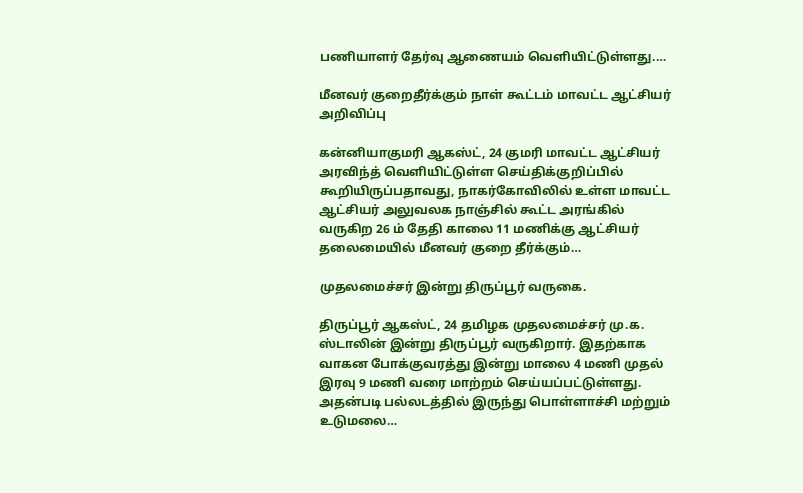பணியாளர் தேர்வு ஆணையம் வெளியிட்டுள்ளது.…

மீனவர் குறைதீர்க்கும் நாள் கூட்டம் மாவட்ட ஆட்சியர் அறிவிப்பு

கன்னியாகுமரி ஆகஸ்ட், 24 குமரி மாவட்ட ஆட்சியர் அரவிந்த் வெளியிட்டுள்ள செய்திக்குறிப்பில் கூறியிருப்பதாவது, நாகர்கோவிலில் உள்ள மாவட்ட ஆட்சியர் அலுவலக நாஞ்சில் கூட்ட அரங்கில் வருகிற 26 ம் தேதி காலை 11 மணிக்கு ஆட்சியர் தலைமையில் மீனவர் குறை தீர்க்கும்…

முதலமைச்சர் இன்று திருப்பூர் வருகை.

திருப்பூர் ஆகஸ்ட், 24 தமிழக முதலமைச்சர் மு.க. ஸ்டாலின் இன்று திருப்பூர் வருகிறார். இதற்காக வாகன போக்குவரத்து இன்று மாலை 4 மணி முதல் இரவு 9 மணி வரை மாற்றம் செய்யப்பட்டுள்ளது. அதன்படி பல்லடத்தில் இருந்து பொள்ளாச்சி மற்றும் உடுமலை…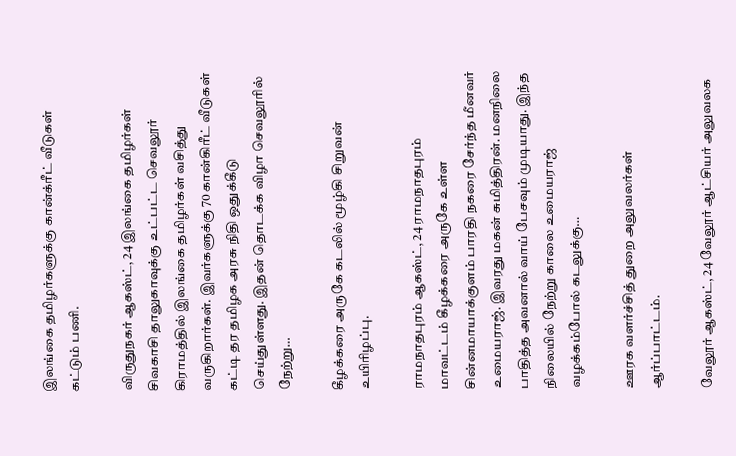இலங்கை தமிழர்களுக்கு கான்க்ரீட் வீடுகள் கட்டும் பணி.

விருதுநகர் ஆகஸ்ட், 24 இலங்கை தமிழர்கள் சிவகாசி தாலுகாவுக்கு உட்பட்ட செவலூர் கிராமத்தில் இலங்கை தமிழர்கள் வசித்து வருகிறார்கள். இவர்களுக்கு 70 கான்கிரீட் வீடுகள் கட்டி தர தமிழக அரசு நிதி ஒதுக்கீடு செய்துள்ளது. இதன் தொடக்க விழா செவலூரில் நேற்று…

கீழக்கரை அருகே கடலில் மூழ்கி சிறுவன் உயிரிழப்பு.

ராமநாதபுரம் ஆகஸ்ட், 24 ராமநாதபுரம் மாவட்டம் கீழக்கரை அருகே உள்ள சின்னமாயாக்குளம் பாரதி நகரை சேர்ந்த மீனவர் உமையராஜ். இவரது மகன் சுமித்திரன். மனநிலை பாதித்த அவனால் வாய் பேசவும் முடியாது. இந்த நிலையில் நேற்று காலை உமையராஜ் வழக்கம்போல் கடலுக்கு…

ஊரக வளர்ச்சித் துறை அலுவலர்கள் ஆர்ப்பாட்டம்.

வேலூர் ஆகஸ்ட், 24 வேலூர் ஆட்சியர் அலுவலக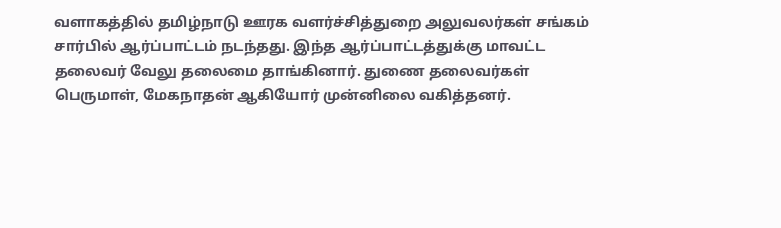வளாகத்தில் தமிழ்நாடு ஊரக வளர்ச்சித்துறை அலுவலர்கள் சங்கம் சார்பில் ஆர்ப்பாட்டம் நடந்தது. இந்த ஆர்ப்பாட்டத்துக்கு மாவட்ட தலைவர் வேலு தலைமை தாங்கினார். துணை தலைவர்கள் பெருமாள், மேகநாதன் ஆகியோர் முன்னிலை வகித்தனர்.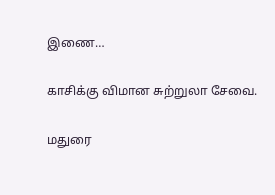இணை…

காசிக்கு விமான சுற்றுலா சேவை.

மதுரை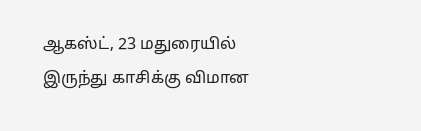ஆகஸ்ட், 23 மதுரையில் இருந்து காசிக்கு விமான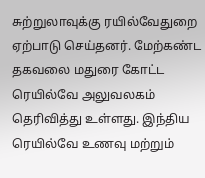சுற்றுலாவுக்கு ரயில்வேதுறை ஏற்பாடு செய்தனர். மேற்கண்ட தகவலை மதுரை கோட்ட ரெயில்வே அலுவலகம் தெரிவித்து உள்ளது. இந்திய ரெயில்வே உணவு மற்றும்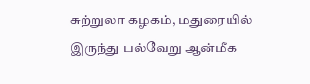சுற்றுலா கழகம், மதுரையில் இருந்து பல்வேறு ஆன்மீக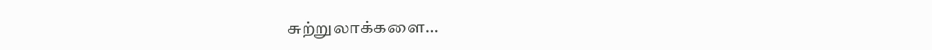சுற்றுலாக்களை…